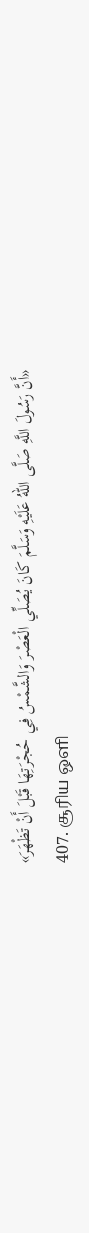«أَنَّ رَسُولَ اللَّهِ صَلَّى اللهُ عَلَيْهِ وَسَلَّمَ كَانَ يُصَلِّي الْعَصْرَ وَالشَّمْسُ فِي حُجْرَتِهَا قَبْلَ أَنْ تَظْهَرَ»
407. சூரிய ஒளி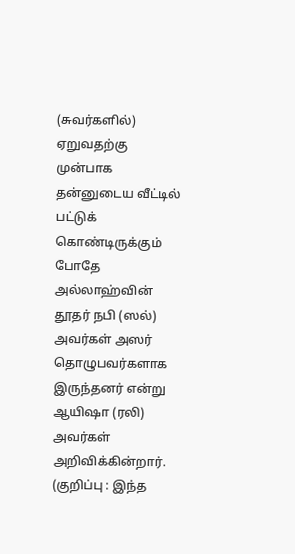(சுவர்களில்) ஏறுவதற்கு முன்பாக தன்னுடைய வீட்டில் பட்டுக் கொண்டிருக்கும் போதே அல்லாஹ்வின் தூதர் நபி (ஸல்) அவர்கள் அஸர் தொழுபவர்களாக இருந்தனர் என்று ஆயிஷா (ரலி) அவர்கள் அறிவிக்கின்றார்.
(குறிப்பு : இந்த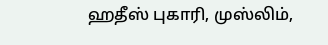ஹதீஸ் புகாரி, முஸ்லிம்,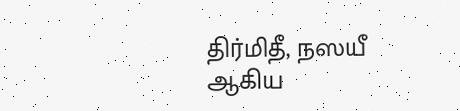திர்மிதீ, நஸயீ ஆகிய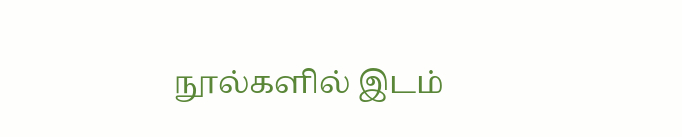நூல்களில் இடம்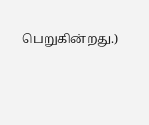பெறுகின்றது.)